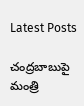Latest Posts

చంద్రబాబుపై మంత్రి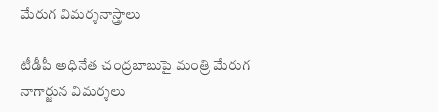మేరుగ విమర్శనాస్త్రాలు

టీడీపీ అధినేత చంద్రబాబుపై మంత్రి మేరుగ నాగార్జున విమర్శలు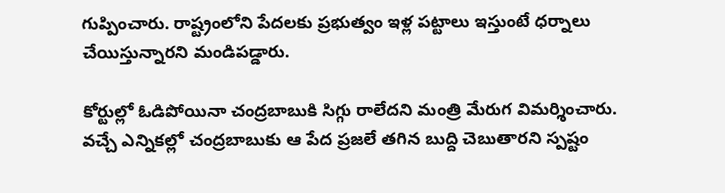గుప్పించారు. రాష్ట్రంలోని పేదలకు ప్రభుత్వం ఇళ్ల పట్టాలు ఇస్తుంటే ధర్నాలు చేయిస్తున్నారని మండిపడ్డారు.

కోర్టుల్లో ఓడిపోయినా చంద్రబాబుకి సిగ్గు రాలేదని మంత్రి మేరుగ విమర్శించారు. వచ్చే ఎన్నికల్లో చంద్రబాబుకు ఆ పేద ప్రజలే తగిన బుద్ది చెబుతారని స్పష్టం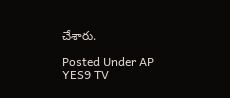చేశారు.

Posted Under AP
YES9 TV